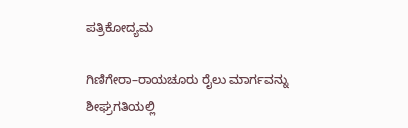ಪತ್ರಿಕೋದ್ಯಮ

ಗಿಣಿಗೇರಾ–ರಾಯಚೂರು ರೈಲು ಮಾರ್ಗವನ್ನು ಶೀಘ್ರಗತಿಯಲ್ಲಿ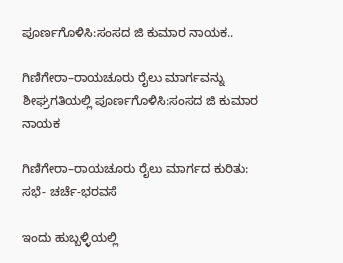ಪೂರ್ಣಗೊಳಿಸಿ:ಸಂಸದ ಜಿ ಕುಮಾರ ನಾಯಕ..

ಗಿಣಿಗೇರಾ–ರಾಯಚೂರು ರೈಲು ಮಾರ್ಗವನ್ನು ಶೀಘ್ರಗತಿಯಲ್ಲಿ ಪೂರ್ಣಗೊಳಿಸಿ:ಸಂಸದ ಜಿ ಕುಮಾರ ನಾಯಕ

ಗಿಣಿಗೇರಾ–ರಾಯಚೂರು ರೈಲು ಮಾರ್ಗದ ಕುರಿತು: ಸಭೆ- ಚರ್ಚೆ-ಭರವಸೆ

ಇಂದು ಹುಬ್ಬಳ್ಳಿಯಲ್ಲಿ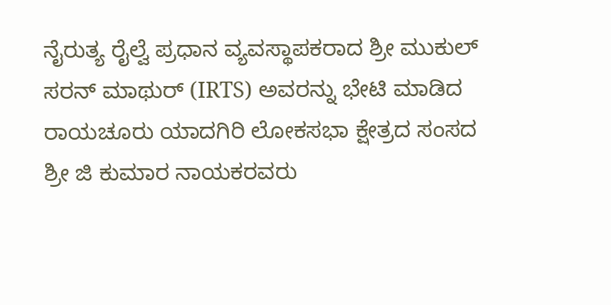ನೈರುತ್ಯ ರೈಲ್ವೆ ಪ್ರಧಾನ ವ್ಯವಸ್ಥಾಪಕರಾದ ಶ್ರೀ ಮುಕುಲ್ ಸರನ್ ಮಾಥುರ್ (IRTS) ಅವರನ್ನು ಭೇಟಿ ಮಾಡಿದ ರಾಯಚೂರು ಯಾದಗಿರಿ ಲೋಕಸಭಾ ಕ್ಷೇತ್ರದ ಸಂಸದ ಶ್ರೀ ಜಿ ಕುಮಾರ ನಾಯಕರವರು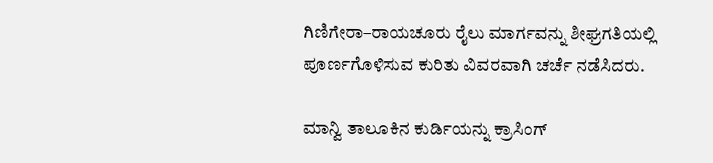ಗಿಣಿಗೇರಾ–ರಾಯಚೂರು ರೈಲು ಮಾರ್ಗವನ್ನು ಶೀಘ್ರಗತಿಯಲ್ಲಿ ಪೂರ್ಣಗೊಳಿಸುವ ಕುರಿತು ವಿವರವಾಗಿ ಚರ್ಚೆ ನಡೆಸಿದರು.

ಮಾನ್ವಿ ತಾಲೂಕಿನ ಕುರ್ಡಿಯನ್ನು ಕ್ರಾಸಿಂಗ್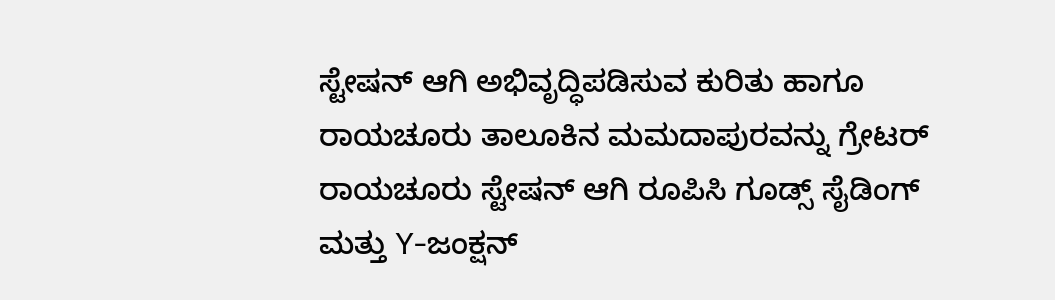ಸ್ಟೇಷನ್ ಆಗಿ ಅಭಿವೃದ್ಧಿಪಡಿಸುವ ಕುರಿತು ಹಾಗೂ ರಾಯಚೂರು ತಾಲೂಕಿನ ಮಮದಾಪುರವನ್ನು ಗ್ರೇಟರ್ ರಾಯಚೂರು ಸ್ಟೇಷನ್ ಆಗಿ ರೂಪಿಸಿ ಗೂಡ್ಸ್ ಸೈಡಿಂಗ್ ಮತ್ತು Y-ಜಂಕ್ಷನ್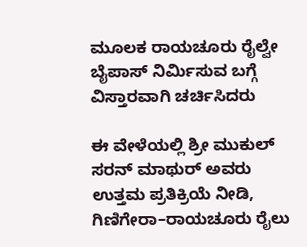ಮೂಲಕ ರಾಯಚೂರು ರೈಲ್ವೇ ಬೈಪಾಸ್ ನಿರ್ಮಿಸುವ ಬಗ್ಗೆ ವಿಸ್ತಾರವಾಗಿ ಚರ್ಚಿಸಿದರು

ಈ ವೇಳೆಯಲ್ಲಿ ಶ್ರೀ ಮುಕುಲ್ ಸರನ್ ಮಾಥುರ್ ಅವರು ಉತ್ತಮ ಪ್ರತಿಕ್ರಿಯೆ ನೀಡಿ, ಗಿಣಿಗೇರಾ–ರಾಯಚೂರು ರೈಲು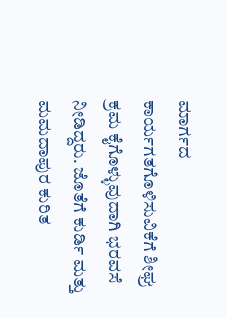ಮಾರ್ಗದ ಕಾರ್ಯಗತಗೊಳಿಸುವಿಕೆಗೆ ಶೀಘ್ರ ಕ್ರಮ ಕೈಗೊಳ್ಳುವುದಾಗಿ ಭರವಸೆ ನೀಡಿದ್ದರು. ಜೊತೆಗೆ ಕುರ್ಡಿ ಮತ್ತು ಮಮದಾಪುರ ಕುರಿತ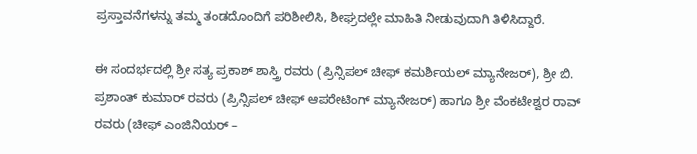ಪ್ರಸ್ತಾವನೆಗಳನ್ನು ತಮ್ಮ ತಂಡದೊಂದಿಗೆ ಪರಿಶೀಲಿಸಿ, ಶೀಘ್ರದಲ್ಲೇ ಮಾಹಿತಿ ನೀಡುವುದಾಗಿ ತಿಳಿಸಿದ್ದಾರೆ.

ಈ ಸಂದರ್ಭದಲ್ಲಿ ಶ್ರೀ ಸತ್ಯ ಪ್ರಕಾಶ್ ಶಾಸ್ತ್ರಿ ರವರು (ಪ್ರಿನ್ಸಿಪಲ್ ಚೀಫ್ ಕಮರ್ಶಿಯಲ್ ಮ್ಯಾನೇಜರ್), ಶ್ರೀ ಬಿ. ಪ್ರಶಾಂತ್ ಕುಮಾರ್ ರವರು (ಪ್ರಿನ್ಸಿಪಲ್ ಚೀಫ್ ಆಪರೇಟಿಂಗ್ ಮ್ಯಾನೇಜರ್) ಹಾಗೂ ಶ್ರೀ ವೆಂಕಟೇಶ್ವರ ರಾವ್ ರವರು (ಚೀಫ್ ಎಂಜಿನಿಯರ್ –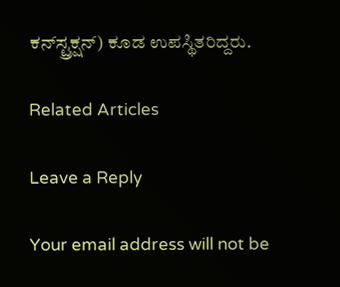ಕನ್‌ಸ್ಟ್ರಕ್ಷನ್) ಕೂಡ ಉಪಸ್ಥಿತರಿದ್ದರು.

Related Articles

Leave a Reply

Your email address will not be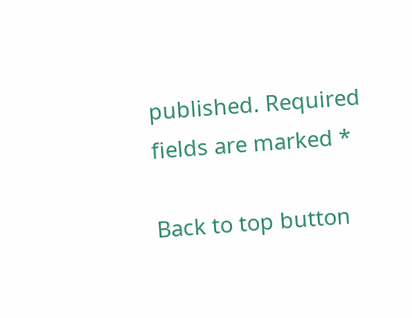published. Required fields are marked *

Back to top button